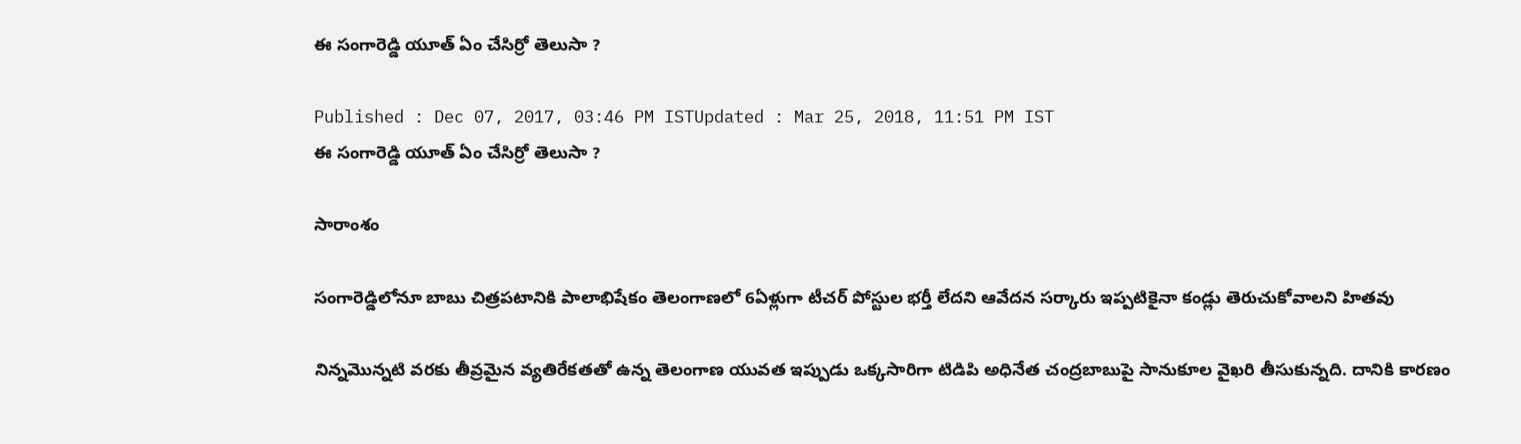ఈ సంగారెడ్డి యూత్ ఏం చేసిర్రో తెలుసా ?

Published : Dec 07, 2017, 03:46 PM ISTUpdated : Mar 25, 2018, 11:51 PM IST
ఈ సంగారెడ్డి యూత్ ఏం చేసిర్రో తెలుసా ?

సారాంశం

సంగారెడ్డిలోనూ బాబు చిత్రపటానికి పాలాభిషేకం తెలంగాణలో 6ఏళ్లుగా టీచర్ పోస్టుల భర్తీ లేదని ఆవేదన సర్కారు ఇప్పటికైనా కండ్లు తెరుచుకోవాలని హితవు

నిన్నమొన్నటి వరకు తీవ్రమైన వ్యతిరేకతతో ఉన్న తెలంగాణ యువత ఇప్పుడు ఒక్కసారిగా టిడిపి అధినేత చంద్రబాబుపై సానుకూల వైఖరి తీసుకున్నది. దానికి కారణం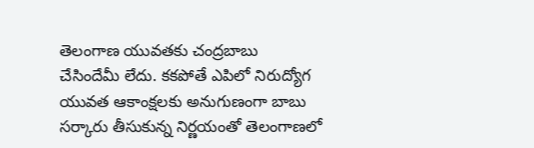తెలంగాణ యువతకు చంద్రబాబు చేసిందేమీ లేదు. కకపోతే ఎపిలో నిరుద్యోగ యువత ఆకాంక్షలకు అనుగుణంగా బాబు సర్కారు తీసుకున్న నిర్ణయంతో తెలంగాణలో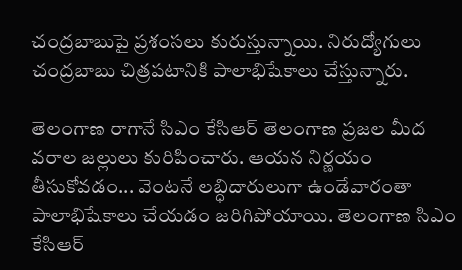చంద్రబాబుపై ప్రశంసలు కురుస్తున్నాయి. నిరుద్యోగులు చంద్రబాబు చిత్రపటానికి పాలాభిషేకాలు చేస్తున్నారు.

తెలంగాణ రాగానే సిఎం కేసిఆర్ తెలంగాణ ప్రజల మీద వరాల జల్లులు కురిపించారు. ఆయన నిర్ణయం తీసుకోవడం... వెంటనే లబ్ధిదారులుగా ఉండేవారంతా పాలాభిషేకాలు చేయడం జరిగిపోయాయి. తెలంగాణ సిఎం కేసిఆర్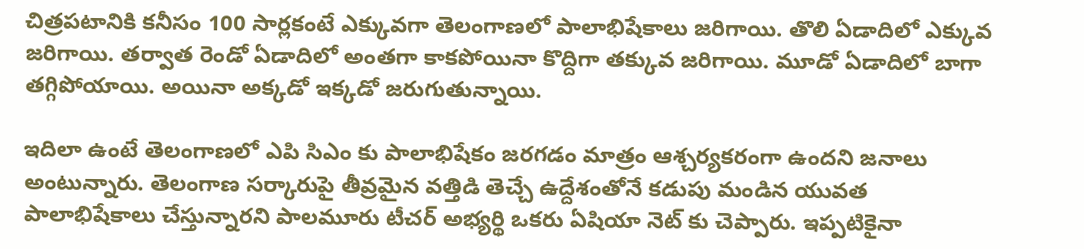చిత్రపటానికి కనీసం 100 సార్లకంటే ఎక్కువగా తెలంగాణలో పాలాభిషేకాలు జరిగాయి. తొలి ఏడాదిలో ఎక్కువ జరిగాయి. తర్వాత రెండో ఏడాదిలో అంతగా కాకపోయినా కొద్దిగా తక్కువ జరిగాయి. మూడో ఏడాదిలో బాగా తగ్గిపోయాయి. అయినా అక్కడో ఇక్కడో జరుగుతున్నాయి.

ఇదిలా ఉంటే తెలంగాణలో ఎపి సిఎం కు పాలాభిషేకం జరగడం మాత్రం ఆశ్చర్యకరంగా ఉందని జనాలు అంటున్నారు. తెలంగాణ సర్కారుపై తీవ్రమైన వత్తిడి తెచ్చే ఉద్దేశంతోనే కడుపు మండిన యువత పాలాభిషేకాలు చేస్తున్నారని పాలమూరు టీచర్ అభ్యర్థి ఒకరు ఏషియా నెట్ కు చెప్పారు. ఇప్పటికైనా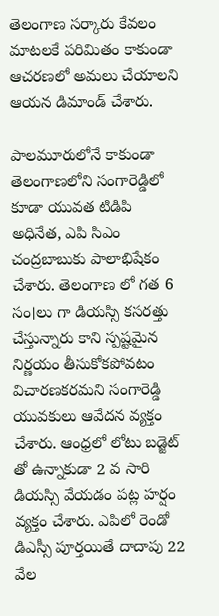తెలంగాణ సర్కారు కేవలం మాటలకే పరిమితం కాకుండా ఆచరణలో అమలు చేయాలని ఆయన డిమాండ్ చేశారు.

పాలమూరులోనే కాకుండా తెలంగాణలోని సంగారెడ్డిలో కూడా యువత టిడిపి అధినేత, ఎపి సిఎం చంద్రబాబుకు పాలాభిషేకం చేశారు. తెలంగాణ లో గత 6 సం।లు గా డియస్సి కసరత్తు చేస్తున్నారు కాని స్పష్టమైన నిర్ణయం తీసుకోకపోవటం విచారణకరమని సంగారెడ్డి యువకులు ఆవేదన వ్యక్తం చేశారు. ఆంధ్రలో లోటు బడ్జెట్‌ తో ఉన్నాకుడా 2 వ సారి డియస్సి వేయడం పట్ల హర్షం వ్యక్తం చేశారు. ఎపిలో రెండో డిఎస్సీ పూర్తయితే దాదాపు 22 వేల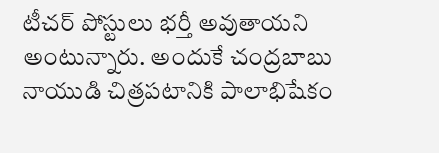టీచర్ పోస్టులు భర్తీ అవుతాయని అంటున్నారు. అందుకే చంద్రబాబు నాయుడి చిత్రపటానికి పాలాభిషేకం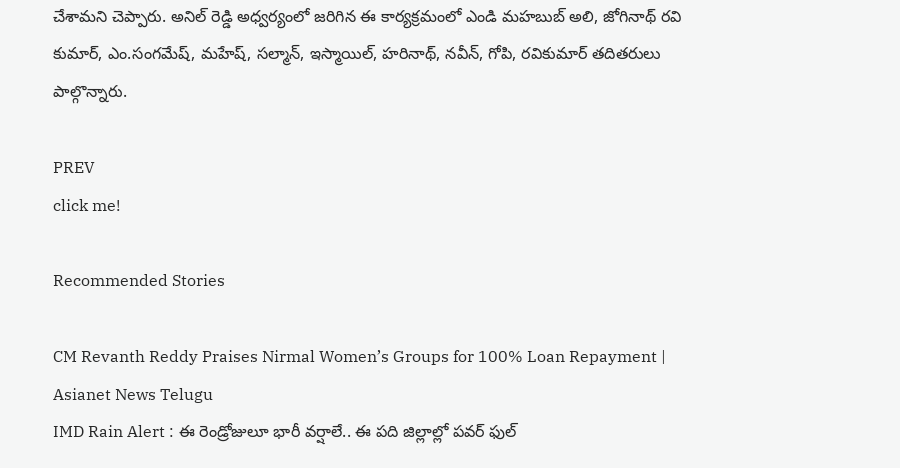చేశామని చెప్పారు. అనిల్‌ రెడ్డి అధ్వర్యంలో జరిగిన ఈ కార్యక్రమంలో ఎండి మహబుబ్‌ అలి, జోగినాథ్‌ రవి కుమార్‌, ఎం.సంగమేష్‌, మహేష్‌, సల్మాన్‌, ఇస్మాయిల్‌, హరినాథ్‌, నవీన్‌, గోపి, రవికుమార్‌ తదితరులు పాల్గొన్నారు.

PREV
click me!

Recommended Stories

CM Revanth Reddy Praises Nirmal Women’s Groups for 100% Loan Repayment | Asianet News Telugu
IMD Rain Alert : ఈ రెండ్రోజులూ భారీ వర్షాలే.. ఈ పది జిల్లాల్లో పవర్ ఫుల్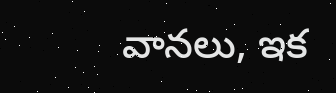వానలు, ఇక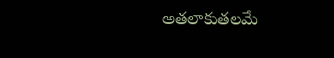అతలాకుతలమే